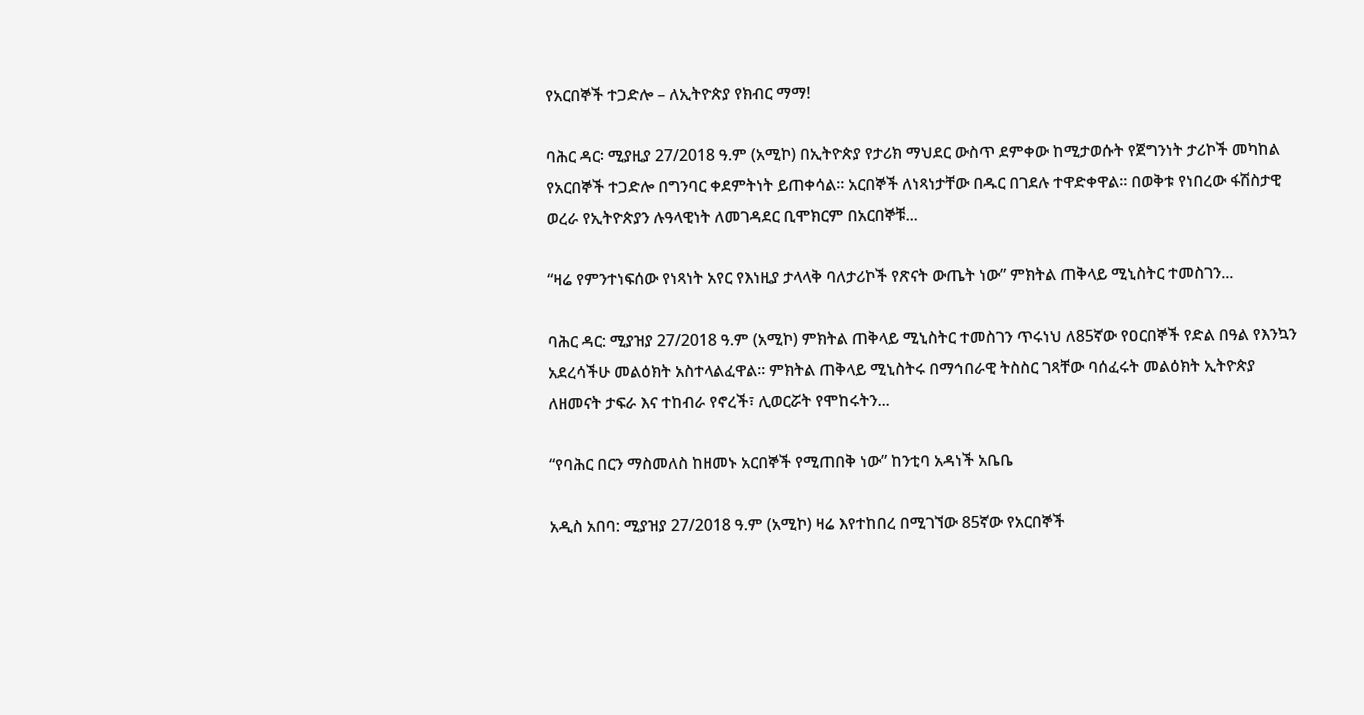የአርበኞች ተጋድሎ – ለኢትዮጵያ የክብር ማማ!

ባሕር ዳር፡ ሚያዚያ 27/2018 ዓ.ም (አሚኮ) በኢትዮጵያ የታሪክ ማህደር ውስጥ ደምቀው ከሚታወሱት የጀግንነት ታሪኮች መካከል የአርበኞች ተጋድሎ በግንባር ቀደምትነት ይጠቀሳል። አርበኞች ለነጻነታቸው በዱር በገደሉ ተዋድቀዋል። በወቅቱ የነበረው ፋሽስታዊ ወረራ የኢትዮጵያን ሉዓላዊነት ለመገዳደር ቢሞክርም በአርበኞቹ...

“ዛሬ የምንተነፍሰው የነጻነት አየር የእነዚያ ታላላቅ ባለታሪኮች የጽናት ውጤት ነው” ምክትል ጠቅላይ ሚኒስትር ተመስገን...

ባሕር ዳር: ሚያዝያ 27/2018 ዓ.ም (አሚኮ) ምክትል ጠቅላይ ሚኒስትር ተመስገን ጥሩነህ ለ85ኛው የዐርበኞች የድል በዓል የእንኳን አደረሳችሁ መልዕክት አስተላልፈዋል። ምክትል ጠቅላይ ሚኒስትሩ በማኅበራዊ ትስስር ገጻቸው ባሰፈሩት መልዕክት ኢትዮጵያ ለዘመናት ታፍራ እና ተከብራ የኖረች፣ ሊወርሯት የሞከሩትን...

“የባሕር በርን ማስመለስ ከዘመኑ አርበኞች የሚጠበቅ ነው” ከንቲባ አዳነች አቤቤ

አዲስ አበባ: ሚያዝያ 27/2018 ዓ.ም (አሚኮ) ዛሬ እየተከበረ በሚገኘው 85ኛው የአርበኞች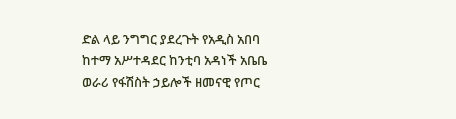ድል ላይ ንግግር ያደረጉት የአዲስ አበባ ከተማ አሥተዳደር ከንቲባ አዳነች አቤቤ ወራሪ የፋሽስት ኃይሎች ዘመናዊ የጦር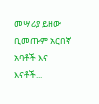መሣሪያ ይዘው ቢመጡም አርበኛ አባቶች እና እናቶች...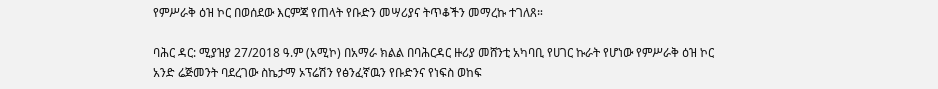የምሥራቅ ዕዝ ኮር በወሰደው እርምጃ የጠላት የቡድን መሣሪያና ትጥቆችን መማረኩ ተገለጸ።

ባሕር ዳር: ሚያዝያ 27/2018 ዓ.ም (አሚኮ) በአማራ ክልል በባሕርዳር ዙሪያ መሸንቲ አካባቢ የሀገር ኩራት የሆነው የምሥራቅ ዕዝ ኮር አንድ ሬጅመንት ባደረገው ስኬታማ ኦፕሬሽን የፅንፈኛዉን የቡድንና የነፍስ ወከፍ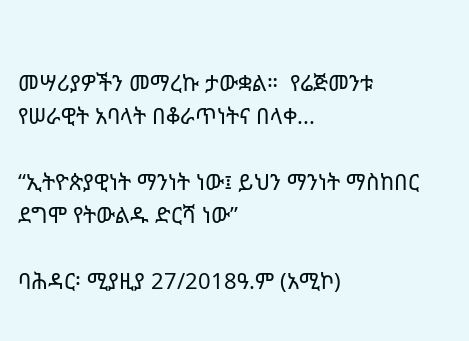መሣሪያዎችን መማረኩ ታውቋል።  የሬጅመንቱ የሠራዊት አባላት በቆራጥነትና በላቀ...

“ኢትዮጵያዊነት ማንነት ነው፤ ይህን ማንነት ማስከበር ደግሞ የትውልዱ ድርሻ ነው”

ባሕዳር፡ ሚያዚያ 27/2018ዓ.ም (አሚኮ)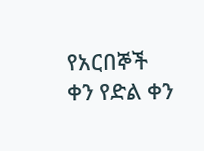የአርበኞች ቀን የድል ቀን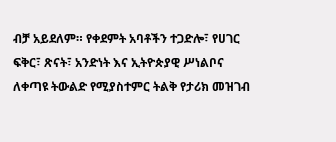ብቻ አይደለም። የቀደምት አባቶችን ተጋድሎ፣ የሀገር ፍቅር፣ ጽናት፣ አንድነት እና ኢትዮጵያዊ ሥነልቦና ለቀጣዩ ትውልድ የሚያስተምር ትልቅ የታሪክ መዝገብ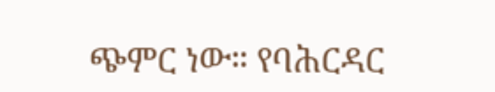ጭምር ነው። የባሕርዳር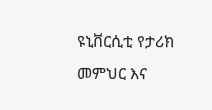ዩኒቨርሲቲ የታሪክ መምህር እና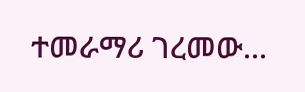ተመራማሪ ገረመው...